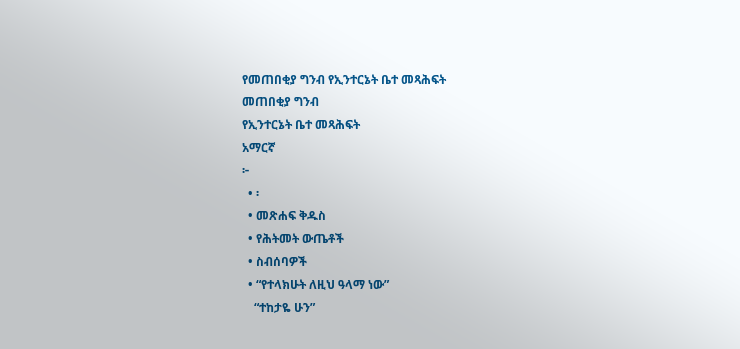የመጠበቂያ ግንብ የኢንተርኔት ቤተ መጻሕፍት
መጠበቂያ ግንብ
የኢንተርኔት ቤተ መጻሕፍት
አማርኛ
፦
  • ፡
  • መጽሐፍ ቅዱስ
  • የሕትመት ውጤቶች
  • ስብሰባዎች
  • “የተላክሁት ለዚህ ዓላማ ነው”
    “ተከታዬ ሁን”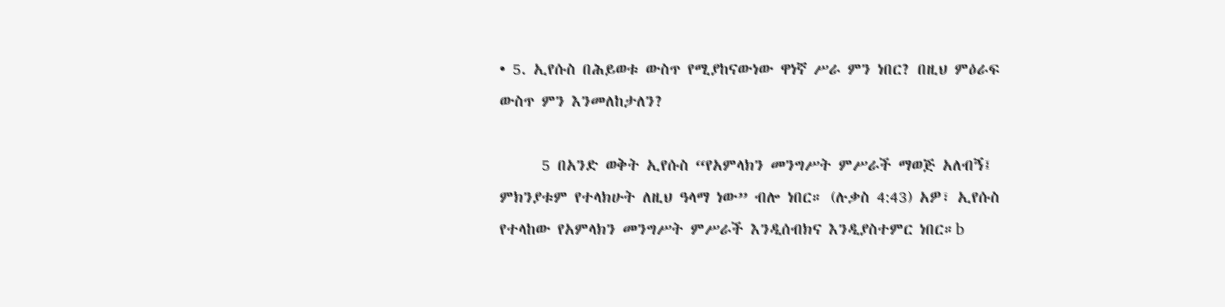• 5. ኢየሱስ በሕይወቱ ውስጥ የሚያከናውነው ዋነኛ ሥራ ምን ነበር? በዚህ ምዕራፍ ውስጥ ምን እንመለከታለን?

      5 በአንድ ወቅት ኢየሱስ “የአምላክን መንግሥት ምሥራች ማወጅ አለብኝ፤ ምክንያቱም የተላክሁት ለዚህ ዓላማ ነው” ብሎ ነበር። (ሉቃስ 4:43) አዎ፣ ኢየሱስ የተላከው የአምላክን መንግሥት ምሥራች እንዲሰብክና እንዲያስተምር ነበር።b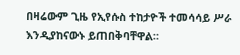በዛሬውም ጊዜ የኢየሱስ ተከታዮች ተመሳሳይ ሥራ እንዲያከናውኑ ይጠበቅባቸዋል።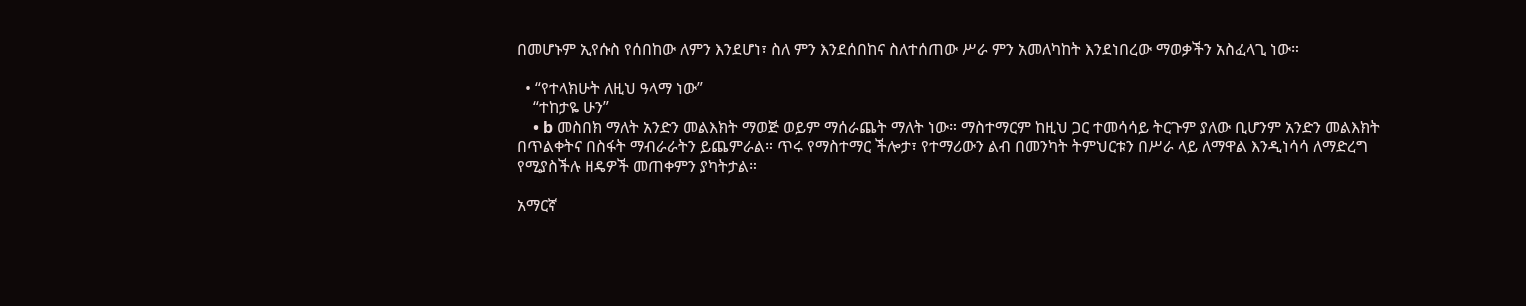በመሆኑም ኢየሱስ የሰበከው ለምን እንደሆነ፣ ስለ ምን እንደሰበከና ስለተሰጠው ሥራ ምን አመለካከት እንደነበረው ማወቃችን አስፈላጊ ነው።

  • “የተላክሁት ለዚህ ዓላማ ነው”
    “ተከታዬ ሁን”
    • b መስበክ ማለት አንድን መልእክት ማወጅ ወይም ማሰራጨት ማለት ነው። ማስተማርም ከዚህ ጋር ተመሳሳይ ትርጉም ያለው ቢሆንም አንድን መልእክት በጥልቀትና በስፋት ማብራራትን ይጨምራል። ጥሩ የማስተማር ችሎታ፣ የተማሪውን ልብ በመንካት ትምህርቱን በሥራ ላይ ለማዋል እንዲነሳሳ ለማድረግ የሚያስችሉ ዘዴዎች መጠቀምን ያካትታል።

አማርኛ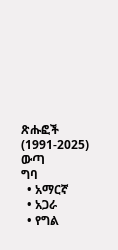ጽሑፎች (1991-2025)
ውጣ
ግባ
  • አማርኛ
  • አጋራ
  • የግል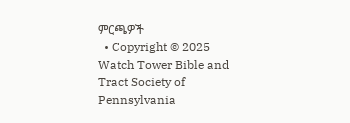ምርጫዎች
  • Copyright © 2025 Watch Tower Bible and Tract Society of Pennsylvania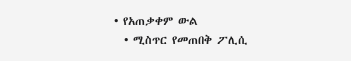• የአጠቃቀም ውል
  • ሚስጥር የመጠበቅ ፖሊሲ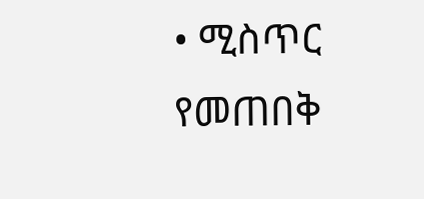• ሚስጥር የመጠበቅ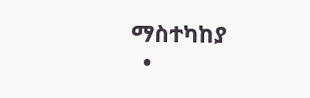ማስተካከያ
  •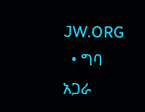JW.ORG
  • ግባ
አጋራ